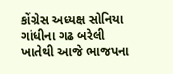કોંગ્રેસ અધ્યક્ષ સોનિયા ગાંધીના ગઢ બરેલી ખાતેથી આજે ભાજપના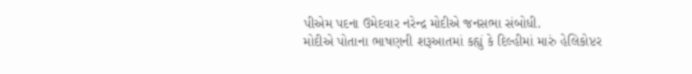પીએમ પદના ઉમેદવાર નરેન્દ્ર મોદીએ જનસભા સંબોધી.
મોદીએ પોતાના ભાષણની શરૂઆતમાં કહ્યું કે દિલ્હીમાં મારું હેલિકોપ્ટર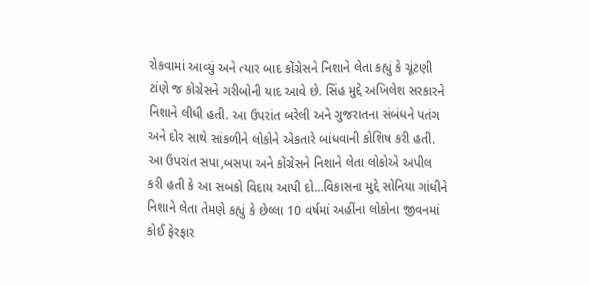રોકવામાં આવ્યું અને ત્યાર બાદ કોંગ્રેસને નિશાને લેતા કહ્યું કે ચૂંટણી ટાંણે જ કોગ્રેસને ગરીબોની યાદ આવે છે. સિંહ મુદ્દે અખિલેશ સરકારને નિશાને લીધી હતી. આ ઉપરાંત બરેલી અને ગુજરાતના સંબંધને પતંગ અને દોર સાથે સાંકળીને લોકોને એકતારે બાંધવાની કોશિષ કરી હતી. આ ઉપરાંત સપા,બસપા અને કોંગ્રેસને નિશાને લેતા લોકોએ અપીલ કરી હતી કે આ સબકો વિદાય આપી દો...વિકાસના મુદ્દે સોનિયા ગાંધીને નિશાને લેતા તેમણે કહ્યું કે છેલ્લા 10 વર્ષમાં અહીંના લોકોના જીવનમાં કોઈ ફેરફાર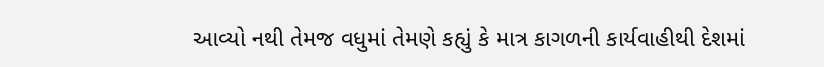આવ્યો નથી તેમજ વધુમાં તેમણે કહ્યું કે માત્ર કાગળની કાર્યવાહીથી દેશમાં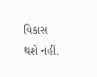વિકાસ થશે નહીં.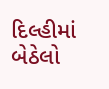દિલ્હીમાં બેઠેલો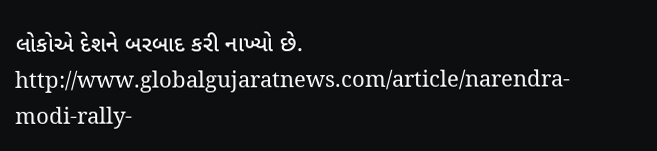લોકોએ દેશને બરબાદ કરી નાખ્યો છે.
http://www.globalgujaratnews.com/article/narendra-modi-rally-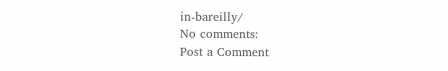in-bareilly/
No comments:
Post a Comment